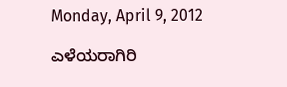Monday, April 9, 2012

ಎಳೆಯರಾಗಿರಿ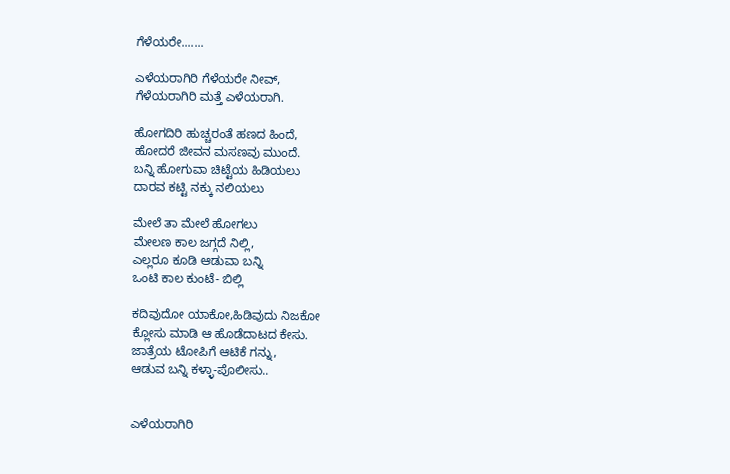ಗೆಳೆಯರೇ.......

ಎಳೆಯರಾಗಿರಿ ಗೆಳೆಯರೇ ನೀವ್,
ಗೆಳೆಯರಾಗಿರಿ ಮತ್ತೆ ಎಳೆಯರಾಗಿ.

ಹೋಗದಿರಿ ಹುಚ್ಚರಂತೆ ಹಣದ ಹಿಂದೆ,
ಹೋದರೆ ಜೀವನ ಮಸಣವು ಮುಂದೆ.
ಬನ್ನಿ ಹೋಗುವಾ ಚಿಟ್ಟೆಯ ಹಿಡಿಯಲು
ದಾರವ ಕಟ್ಟಿ ನಕ್ಕು ನಲಿಯಲು

ಮೇಲೆ ತಾ ಮೇಲೆ ಹೋಗಲು
ಮೇಲಣ ಕಾಲ ಜಗ್ಗದೆ ನಿಲ್ಲಿ,
ಎಲ್ಲರೂ ಕೂಡಿ ಆಡುವಾ ಬನ್ನಿ
ಒಂಟಿ ಕಾಲ ಕುಂಟೆ- ಬಿಲ್ಲಿ

ಕದಿವುದೋ ಯಾಕೋ,ಹಿಡಿವುದು ನಿಜಕೋ
ಕ್ಲೋಸು ಮಾಡಿ ಆ ಹೊಡೆದಾಟದ ಕೇಸು.
ಜಾತ್ರೆಯ ಟೋಪಿಗೆ ಆಟಿಕೆ ಗನ್ನು,
ಆಡುವ ಬನ್ನಿ ಕಳ್ಳಾ-ಪೊಲೀಸು..


ಎಳೆಯರಾಗಿರಿ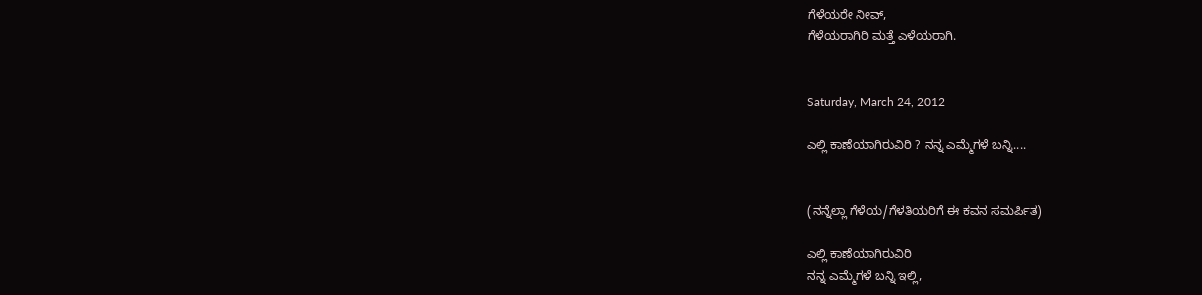ಗೆಳೆಯರೇ ನೀವ್,
ಗೆಳೆಯರಾಗಿರಿ ಮತ್ತೆ ಎಳೆಯರಾಗಿ.


Saturday, March 24, 2012

ಎಲ್ಲಿ ಕಾಣೆಯಾಗಿರುವಿರಿ ? ನನ್ನ ಎಮ್ಮೆಗಳೆ ಬನ್ನಿ....


(ನನ್ನೆಲ್ಲಾ ಗೆಳೆಯ/ಗೆಳತಿಯರಿಗೆ ಈ ಕವನ ಸಮರ್ಪಿತ)

ಎಲ್ಲಿ ಕಾಣೆಯಾಗಿರುವಿರಿ
ನನ್ನ ಎಮ್ಮೆಗಳೆ ಬನ್ನಿ ಇಲ್ಲಿ,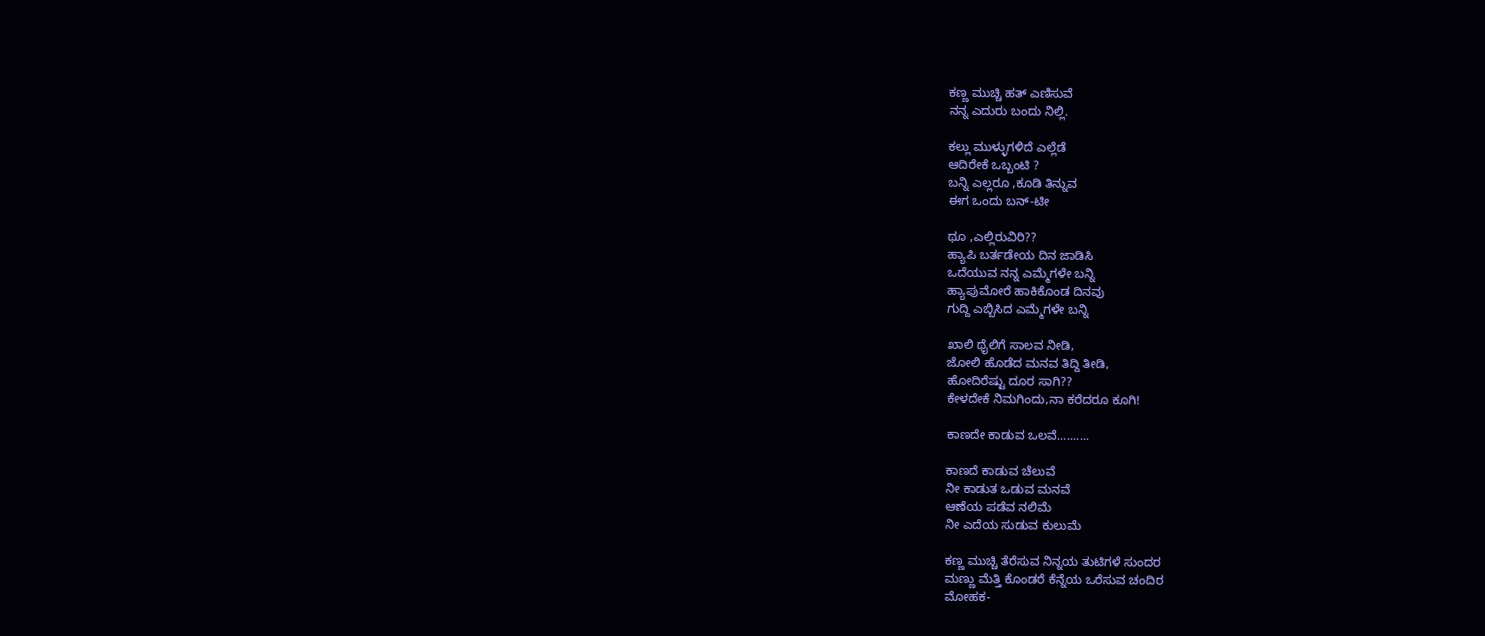ಕಣ್ಣ ಮುಚ್ಚಿ ಹತ್ ಎಣಿಸುವೆ
ನನ್ನ ಎದುರು ಬಂದು ನಿಲ್ಲಿ.

ಕಲ್ಲು ಮುಳ್ಳುಗಳಿದೆ ಎಲ್ಲೆಡೆ
ಆದಿರೇಕೆ ಒಬ್ಬಂಟಿ ?
ಬನ್ನಿ ಎಲ್ಲರೂ ,ಕೂಡಿ ತಿನ್ನುವ
ಈಗ ಒಂದು ಬನ್-ಟೀ

ಥೂ ,ಎಲ್ಲಿರುವಿರಿ??
ಹ್ಯಾಪಿ ಬರ್ತಡೇಯ ದಿನ ಜಾಡಿಸಿ
ಒದೆಯುವ ನನ್ನ ಎಮ್ಮೆಗಳೇ ಬನ್ನಿ
ಹ್ಯಾಪುಮೋರೆ ಹಾಕಿಕೊಂಡ ದಿನವು
ಗುದ್ದಿ ಎಬ್ಬಿಸಿದ ಎಮ್ಮೆಗಳೇ ಬನ್ನಿ

ಖಾಲಿ ಥೈಲಿಗೆ ಸಾಲವ ನೀಡಿ,
ಜೋಲಿ ಹೊಡೆದ ಮನವ ತಿದ್ದಿ ತೀಡಿ,
ಹೋದಿರೆಷ್ಟು ದೂರ ಸಾಗಿ??
ಕೇಳದೇಕೆ ನಿಮಗಿಂದು,ನಾ ಕರೆದರೂ ಕೂಗಿ!

ಕಾಣದೇ ಕಾಡುವ ಒಲವೆ..........

ಕಾಣದೆ ಕಾಡುವ ಚೆಲುವೆ
ನೀ ಕಾಡುತ ಒಡುವ ಮನವೆ
ಆಣೆಯ ಪಡೆವ ನಲಿಮೆ
ನೀ ಎದೆಯ ಸುಡುವ ಕುಲುಮೆ

ಕಣ್ಣ ಮುಚ್ಚಿ ತೆರೆಸುವ ನಿನ್ನಯ ತುಟಿಗಳೆ ಸುಂದರ
ಮಣ್ಣು ಮೆತ್ತಿ ಕೊಂಡರೆ ಕೆನ್ನೆಯ ಒರೆಸುವ ಚಂದಿರ
ಮೋಹಕ-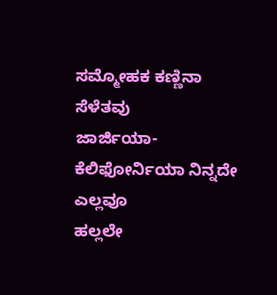ಸಮ್ಮೋಹಕ ಕಣ್ಣಿನಾ ಸೆಳೆತವು
ಜಾರ್ಜಿಯಾ-ಕೆಲಿಫೋರ್ನಿಯಾ ನಿನ್ನದೇ ಎಲ್ಲವೂ
ಹಲ್ಲಲೇ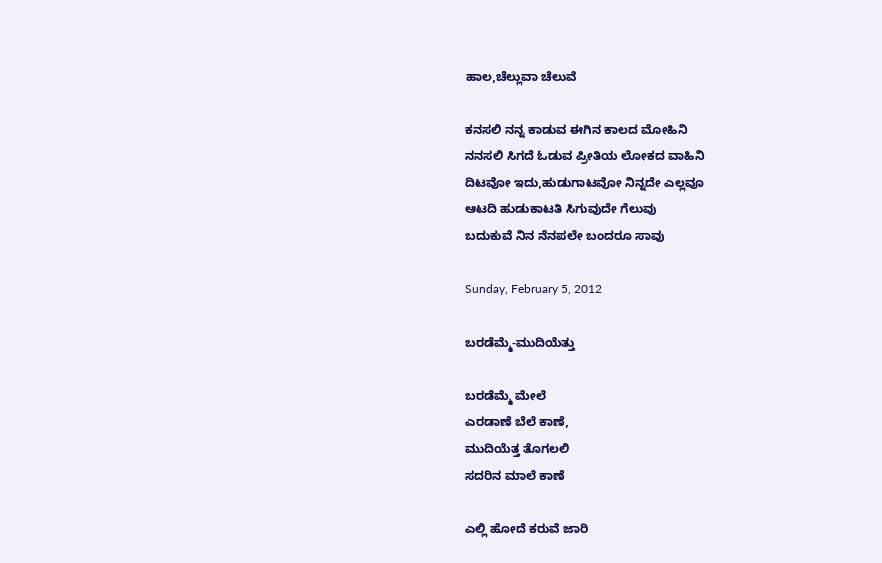ಹಾಲ,ಚೆಲ್ಲುವಾ ಚೆಲುವೆ

ಕನಸಲಿ ನನ್ನ ಕಾಡುವ ಈಗಿನ ಕಾಲದ ಮೋಹಿನಿ
ನನಸಲಿ ಸಿಗದೆ ಓಡುವ ಪ್ರೀತಿಯ ಲೋಕದ ವಾಹಿನಿ
ದಿಟವೋ ಇದು,ಹುಡುಗಾಟವೋ ನಿನ್ನದೇ ಎಲ್ಲವೂ
ಆಟದಿ ಹುಡುಕಾಟತಿ ಸಿಗುವುದೇ ಗೆಲುವು
ಬದುಕುವೆ ನಿನ ನೆನಪಲೇ ಬಂದರೂ ಸಾವು

Sunday, February 5, 2012

ಬರಡೆಮ್ಮೆ-ಮುದಿಯೆತ್ತು

ಬರಡೆಮ್ಮೆ ಮೇಲೆ
ಎರಡಾಣೆ ಬೆಲೆ ಕಾಣೆ,
ಮುದಿಯೆತ್ತ ತೊಗಲಲಿ
ಸದರಿನ ಮಾಲೆ ಕಾಣೆ

ಎಲ್ಲಿ ಹೋದೆ ಕರುವೆ ಜಾರಿ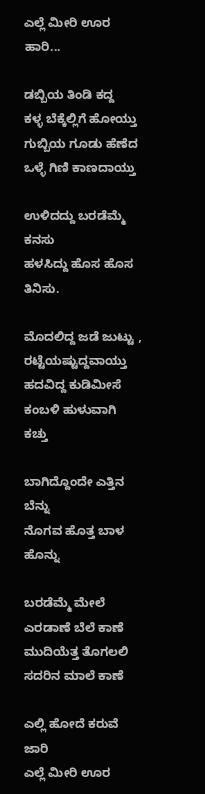ಎಲ್ಲೆ ಮೀರಿ ಊರ ಹಾರಿ...

ಡಬ್ಬಿಯ ತಿಂಡಿ ಕದ್ದ
ಕಳ್ಳ ಬೆಕ್ಕೆಲ್ಲಿಗೆ ಹೋಯ್ತು
ಗುಬ್ಬಿಯ ಗೂಡು ಹೆಣೆದ
ಒಳ್ಳೆ ಗಿಣಿ ಕಾಣದಾಯ್ತು

ಉಳಿದದ್ದು ಬರಡೆಮ್ಮೆ ಕನಸು
ಹಳಸಿದ್ದು ಹೊಸ ಹೊಸ ತಿನಿಸು.

ಮೊದಲಿದ್ದ ಜಡೆ ಜುಟ್ಟು ,
ರಟ್ಟೆಯಷ್ಟುದ್ದವಾಯ್ತು
ಹದವಿದ್ದ ಕುಡಿಮೀಸೆ
ಕಂಬಳಿ ಹುಳುವಾಗಿ ಕಚ್ತು

ಬಾಗಿದ್ದೊಂದೇ ಎತ್ತಿನ ಬೆನ್ನು
ನೊಗವ ಹೊತ್ತ ಬಾಳ ಹೊನ್ನು

ಬರಡೆಮ್ಮೆ ಮೇಲೆ
ಎರಡಾಣೆ ಬೆಲೆ ಕಾಣೆ
ಮುದಿಯೆತ್ತ ತೊಗಲಲಿ
ಸದರಿನ ಮಾಲೆ ಕಾಣೆ

ಎಲ್ಲಿ ಹೋದೆ ಕರುವೆ ಜಾರಿ
ಎಲ್ಲೆ ಮೀರಿ ಊರ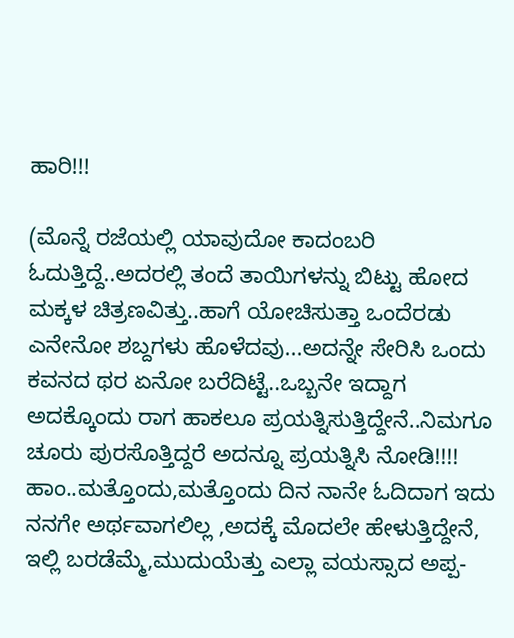ಹಾರಿ!!!

(ಮೊನ್ನೆ ರಜೆಯಲ್ಲಿ ಯಾವುದೋ ಕಾದಂಬರಿ ಓದುತ್ತಿದ್ದೆ..ಅದರಲ್ಲಿ ತಂದೆ ತಾಯಿಗಳನ್ನು ಬಿಟ್ಟು ಹೋದ ಮಕ್ಕಳ ಚಿತ್ರಣವಿತ್ತು..ಹಾಗೆ ಯೋಚಿಸುತ್ತಾ ಒಂದೆರಡು ಎನೇನೋ ಶಬ್ದಗಳು ಹೊಳೆದವು...ಅದನ್ನೇ ಸೇರಿಸಿ ಒಂದು ಕವನದ ಥರ ಏನೋ ಬರೆದಿಟ್ಟೆ..ಒಬ್ಬನೇ ಇದ್ದಾಗ ಅದಕ್ಕೊಂದು ರಾಗ ಹಾಕಲೂ ಪ್ರಯತ್ನಿಸುತ್ತಿದ್ದೇನೆ..ನಿಮಗೂ ಚೂರು ಪುರಸೊತ್ತಿದ್ದರೆ ಅದನ್ನೂ ಪ್ರಯತ್ನಿಸಿ ನೋಡಿ!!!!
ಹಾಂ..ಮತ್ತೊಂದು,ಮತ್ತೊಂದು ದಿನ ನಾನೇ ಓದಿದಾಗ ಇದು ನನಗೇ ಅರ್ಥವಾಗಲಿಲ್ಲ ,ಅದಕ್ಕೆ ಮೊದಲೇ ಹೇಳುತ್ತಿದ್ದೇನೆ,
ಇಲ್ಲಿ ಬರಡೆಮ್ಮೆ,ಮುದುಯೆತ್ತು ಎಲ್ಲಾ ವಯಸ್ಸಾದ ಅಪ್ಪ-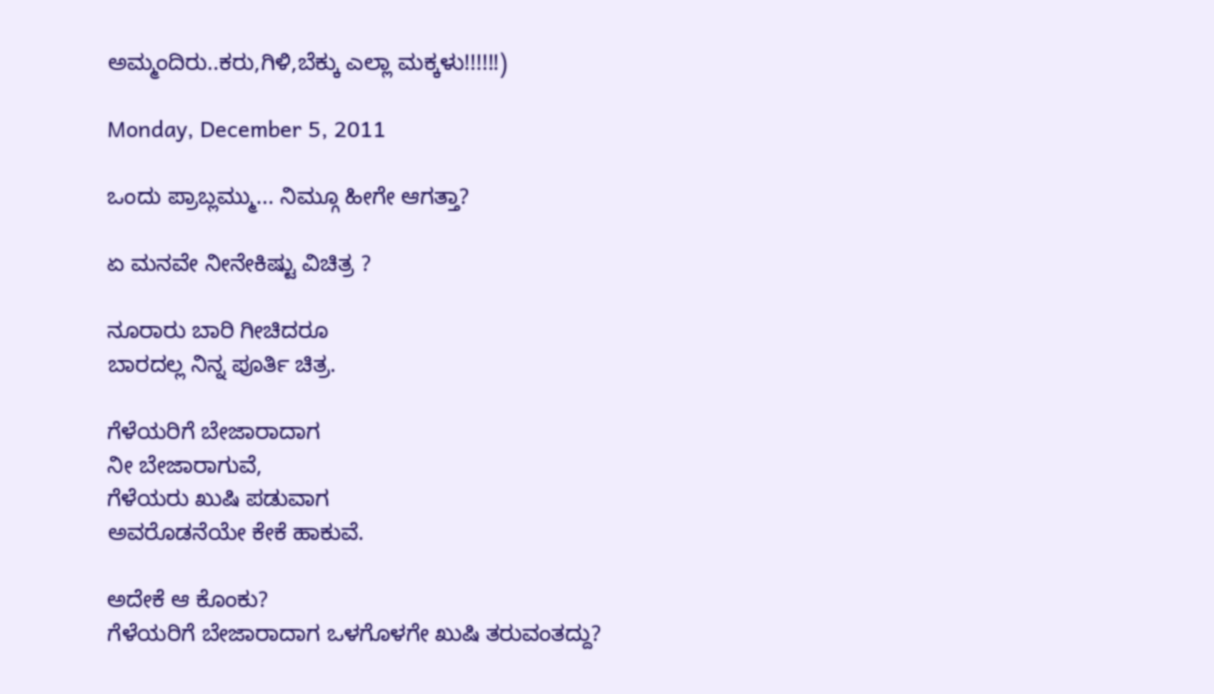ಅಮ್ಮಂದಿರು..ಕರು,ಗಿಳಿ,ಬೆಕ್ಕು ಎಲ್ಲಾ ಮಕ್ಕಳು!!!!!!)

Monday, December 5, 2011

ಒಂದು ಪ್ರಾಬ್ಲಮ್ಮು... ನಿಮ್ಗೂ ಹೀಗೇ ಆಗತ್ತಾ?

ಏ ಮನವೇ ನೀನೇಕಿಷ್ಟು ವಿಚಿತ್ರ ?

ನೂರಾರು ಬಾರಿ ಗೀಚಿದರೂ
ಬಾರದಲ್ಲ ನಿನ್ನ ಪೂರ್ತಿ ಚಿತ್ರ.

ಗೆಳೆಯರಿಗೆ ಬೇಜಾರಾದಾಗ
ನೀ ಬೇಜಾರಾಗುವೆ,
ಗೆಳೆಯರು ಖುಷಿ ಪಡುವಾಗ
ಅವರೊಡನೆಯೇ ಕೇಕೆ ಹಾಕುವೆ.

ಅದೇಕೆ ಆ ಕೊಂಕು?
ಗೆಳೆಯರಿಗೆ ಬೇಜಾರಾದಾಗ ಒಳಗೊಳಗೇ ಖುಷಿ ತರುವಂತದ್ದು?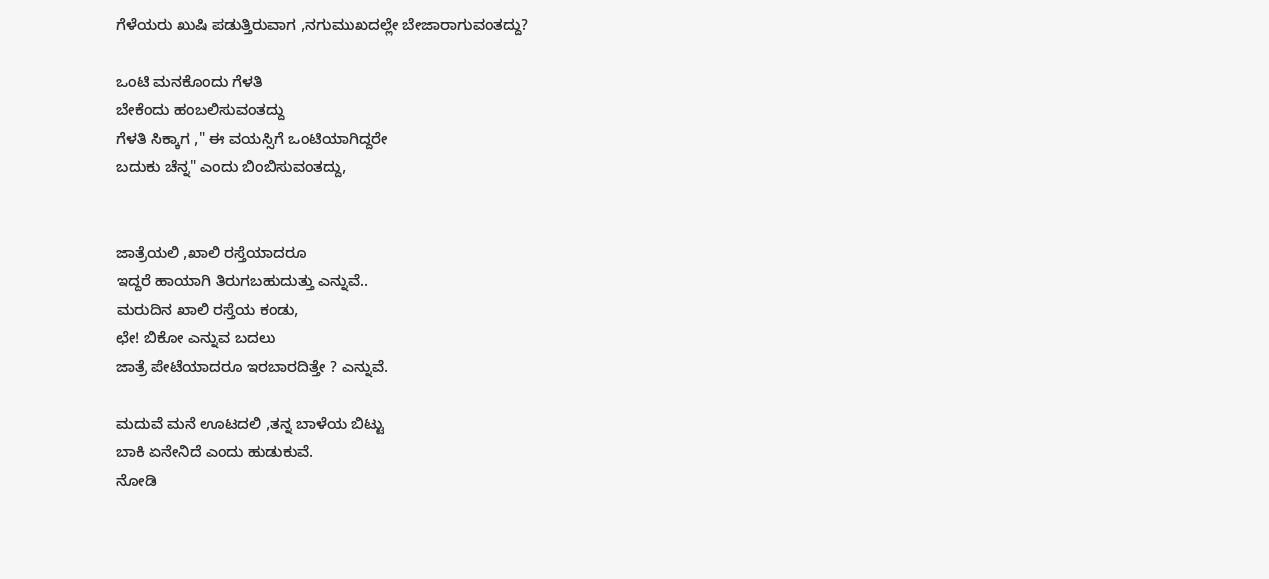ಗೆಳೆಯರು ಖುಷಿ ಪಡುತ್ತಿರುವಾಗ ,ನಗುಮುಖದಲ್ಲೇ ಬೇಜಾರಾಗುವಂತದ್ದು?

ಒಂಟಿ ಮನಕೊಂದು ಗೆಳತಿ
ಬೇಕೆಂದು ಹಂಬಲಿಸುವಂತದ್ದು
ಗೆಳತಿ ಸಿಕ್ಕಾಗ ," ಈ ವಯಸ್ಸಿಗೆ ಒಂಟಿಯಾಗಿದ್ದರೇ
ಬದುಕು ಚೆನ್ನ" ಎಂದು ಬಿಂಬಿಸುವಂತದ್ದು,


ಜಾತ್ರೆಯಲಿ ,ಖಾಲಿ ರಸ್ತೆಯಾದರೂ
ಇದ್ದರೆ ಹಾಯಾಗಿ ತಿರುಗಬಹುದುತ್ತು ಎನ್ನುವೆ..
ಮರುದಿನ ಖಾಲಿ ರಸ್ತೆಯ ಕಂಡು,
ಛೇ! ಬಿಕೋ ಎನ್ನುವ ಬದಲು
ಜಾತ್ರೆ ಪೇಟೆಯಾದರೂ ಇರಬಾರದಿತ್ತೇ ? ಎನ್ನುವೆ.

ಮದುವೆ ಮನೆ ಊಟದಲಿ ,ತನ್ನ ಬಾಳೆಯ ಬಿಟ್ಟು
ಬಾಕಿ ಏನೇನಿದೆ ಎಂದು ಹುಡುಕುವೆ.
ನೋಡಿ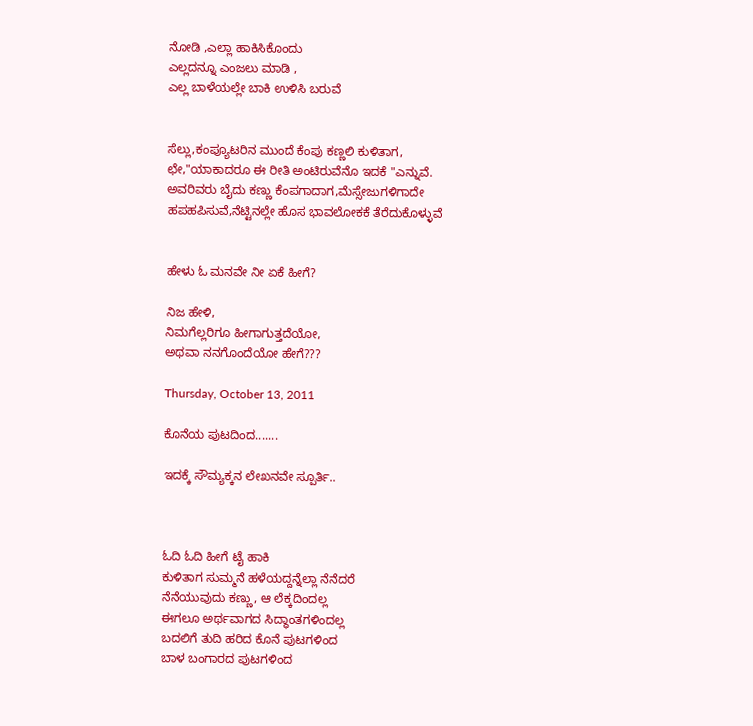ನೋಡಿ ,ಎಲ್ಲಾ ಹಾಕಿಸಿಕೊಂದು
ಎಲ್ಲದನ್ನೂ ಎಂಜಲು ಮಾಡಿ ,
ಎಲ್ಲ ಬಾಳೆಯಲ್ಲೇ ಬಾಕಿ ಉಳಿಸಿ ಬರುವೆ


ಸೆಲ್ಲು,ಕಂಪ್ಯೂಟರಿನ ಮುಂದೆ ಕೆಂಪು ಕಣ್ಣಲಿ ಕುಳಿತಾಗ,
ಛೇ,"ಯಾಕಾದರೂ ಈ ರೀತಿ ಅಂಟಿರುವೆನೊ ಇದಕೆ "ಎನ್ನುವೆ.
ಅವರಿವರು ಬೈದು ಕಣ್ಣು ಕೆಂಪಗಾದಾಗ,ಮೆಸ್ಸೇಜುಗಳಿಗಾದೇ
ಹಪಹಪಿಸುವೆ,ನೆಟ್ಟಿನಲ್ಲೇ ಹೊಸ ಭಾವಲೋಕಕೆ ತೆರೆದುಕೊಳ್ಳುವೆ


ಹೇಳು ಓ ಮನವೇ ನೀ ಏಕೆ ಹೀಗೆ?

ನಿಜ ಹೇಳಿ,
ನಿಮಗೆಲ್ಲರಿಗೂ ಹೀಗಾಗುತ್ತದೆಯೋ,
ಅಥವಾ ನನಗೊಂದೆಯೋ ಹೇಗೆ???

Thursday, October 13, 2011

ಕೊನೆಯ ಪುಟದಿಂದ.......

ಇದಕ್ಕೆ ಸೌಮ್ಯಕ್ಕನ ಲೇಖನವೇ ಸ್ಪೂರ್ತಿ..



ಓದಿ ಓದಿ ಹೀಗೆ ಟೈ ಹಾಕಿ
ಕುಳಿತಾಗ ಸುಮ್ಮನೆ ಹಳೆಯದ್ದನ್ನೆಲ್ಲಾ ನೆನೆದರೆ
ನೆನೆಯುವುದು ಕಣ್ಣು, ಆ ಲೆಕ್ಕದಿಂದಲ್ಲ
ಈಗಲೂ ಅರ್ಥವಾಗದ ಸಿದ್ಧಾಂತಗಳಿಂದಲ್ಲ
ಬದಲಿಗೆ ತುದಿ ಹರಿದ ಕೊನೆ ಪುಟಗಳಿಂದ
ಬಾಳ ಬಂಗಾರದ ಪುಟಗಳಿಂದ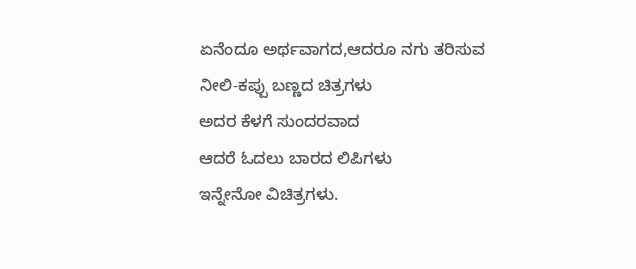ಏನೆಂದೂ ಅರ್ಥವಾಗದ,ಆದರೂ ನಗು ತರಿಸುವ
ನೀಲಿ-ಕಪ್ಪು ಬಣ್ಣದ ಚಿತ್ರಗಳು
ಅದರ ಕೆಳಗೆ ಸುಂದರವಾದ
ಆದರೆ ಓದಲು ಬಾರದ ಲಿಪಿಗಳು
ಇನ್ನೇನೋ ವಿಚಿತ್ರಗಳು.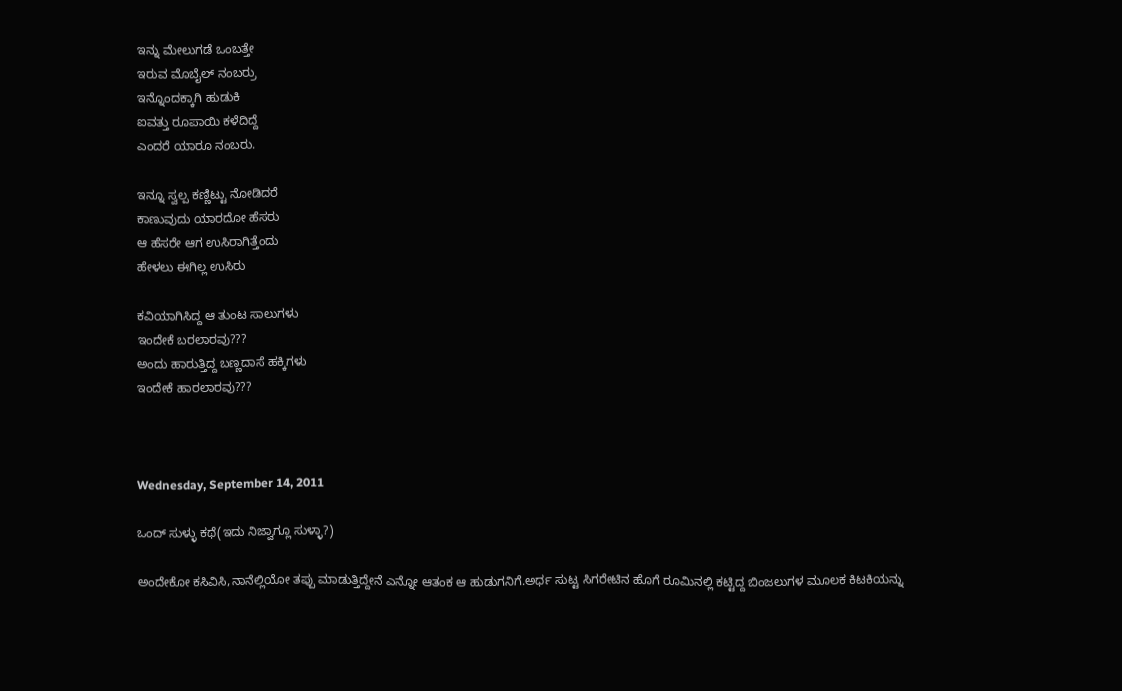ಇನ್ನು ಮೇಲುಗಡೆ ಒಂಬತ್ತೇ
ಇರುವ ಮೊಬೈಲ್ ನಂಬರ್ರು
ಇನ್ನೊಂದಕ್ಕಾಗಿ ಹುಡುಕಿ
ಐವತ್ತು ರೂಪಾಯಿ ಕಳೆದಿದ್ದೆ
ಎಂದರೆ ಯಾರೂ ನಂಬರು.

ಇನ್ನೂ ಸ್ವಲ್ಪ ಕಣ್ಣಿಟ್ಟು ನೋಡಿದರೆ
ಕಾಣುವುದು ಯಾರದೋ ಹೆಸರು
ಆ ಹೆಸರೇ ಆಗ ಉಸಿರಾಗಿತ್ತೆಂದು
ಹೇಳಲು ಈಗಿಲ್ಲ ಉಸಿರು

ಕವಿಯಾಗಿಸಿದ್ದ ಆ ತುಂಟ ಸಾಲುಗಳು
ಇಂದೇಕೆ ಬರಲಾರವು???
ಅಂದು ಹಾರುತ್ತಿದ್ದ ಬಣ್ಣದಾಸೆ ಹಕ್ಕಿಗಳು
ಇಂದೇಕೆ ಹಾರಲಾರವು???



Wednesday, September 14, 2011

ಒಂದ್ ಸುಳ್ಳು ಕಥೆ(ಇದು ನಿಜ್ವಾಗ್ಲೂ ಸುಳ್ಳಾ?)

ಅಂದೇಕೋ ಕಸಿವಿಸಿ,ನಾನೆಲ್ಲಿಯೋ ತಪ್ಪು ಮಾಡುತ್ತಿದ್ದೇನೆ ಎನ್ನೋ ಆತಂಕ ಆ ಹುಡುಗನಿಗೆ.ಅರ್ಧ ಸುಟ್ಟ ಸಿಗರೇಟಿನ ಹೊಗೆ ರೂಮಿನಲ್ಲಿ ಕಟ್ಟಿದ್ದ ಬಿಂಜಲುಗಳ ಮೂಲಕ ಕಿಟಕಿಯನ್ನು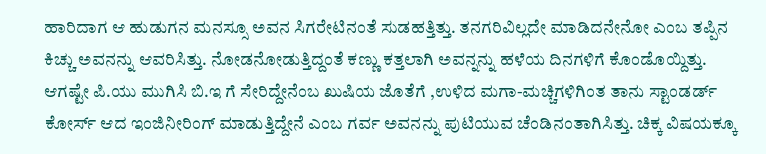ಹಾರಿದಾಗ ಆ ಹುಡುಗನ ಮನಸ್ಸೂ ಅವನ ಸಿಗರೇಟಿನಂತೆ ಸುಡಹತ್ತಿತ್ತು. ತನಗರಿವಿಲ್ಲದೇ ಮಾಡಿದನೇನೋ ಎಂಬ ತಪ್ಪಿನ ಕಿಚ್ಚು ಅವನನ್ನು ಆವರಿಸಿತ್ತು. ನೋಡನೋಡುತ್ತಿದ್ದಂತೆ ಕಣ್ಣು ಕತ್ತಲಾಗಿ ಅವನ್ನನ್ನು ಹಳೆಯ ದಿನಗಳಿಗೆ ಕೊಂಡೊಯ್ದಿತ್ತು.
ಆಗಷ್ಟೇ ಪಿ.ಯು ಮುಗಿಸಿ ಬಿ.ಇ ಗೆ ಸೇರಿದ್ದೇನೆಂಬ ಖುಷಿಯ ಜೊತೆಗೆ ,ಉಳಿದ ಮಗಾ-ಮಚ್ಚಿಗಳಿಗಿಂತ ತಾನು ಸ್ಟಾಂಡರ್ಡ್ ಕೋರ್ಸ್ ಆದ ಇಂಜಿನೀರಿಂಗ್ ಮಾಡುತ್ತಿದ್ದೇನೆ ಎಂಬ ಗರ್ವ ಅವನನ್ನು ಪುಟಿಯುವ ಚೆಂಡಿನಂತಾಗಿಸಿತ್ತು. ಚಿಕ್ಕ ವಿಷಯಕ್ಕೂ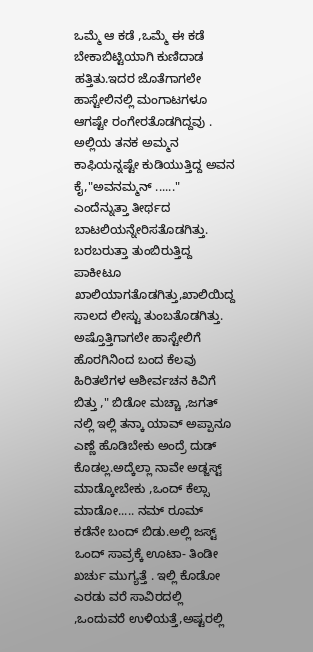ಒಮ್ಮೆ ಆ ಕಡೆ ,ಒಮ್ಮೆ ಈ ಕಡೆ ಬೇಕಾಬಿಟ್ಟಿಯಾಗಿ ಕುಣಿದಾಡ ಹತ್ತಿತು.ಇದರ ಜೊತೆಗಾಗಲೇ ಹಾಸ್ಟೇಲಿನಲ್ಲಿ ಮಂಗಾಟಗಳೂ ಆಗಷ್ಟೇ ರಂಗೇರತೊಡಗಿದ್ದವು . ಅಲ್ಲಿಯ ತನಕ ಅಮ್ಮನ ಕಾಫಿಯನ್ನಷ್ಟೇ ಕುಡಿಯುತ್ತಿದ್ದ ಅವನ ಕೈ,"ಅವನಮ್ಮನ್ ......" ಎಂದೆನ್ನುತ್ತಾ ತೀರ್ಥದ ಬಾಟಲಿಯನ್ನೇರಿಸತೊಡಗಿತ್ತು. ಬರಬರುತ್ತಾ ತುಂಬಿರುತ್ತಿದ್ದ ಪಾಕೀಟೂ ಖಾಲಿಯಾಗತೊಡಗಿತ್ತು,ಖಾಲಿಯಿದ್ದ ಸಾಲದ ಲೀಸ್ಟು ತುಂಬತೊಡಗಿತ್ತು.
ಅಷ್ತೊತ್ತಿಗಾಗಲೇ ಹಾಸ್ಟೇಲಿಗೆ ಹೊರಗಿನಿಂದ ಬಂದ ಕೆಲವು ಹಿರಿತಲೆಗಳ ಆಶೀರ್ವಚನ ಕಿವಿಗೆ ಬಿತ್ತು ," ಬಿಡೋ ಮಚ್ಚಾ ,ಜಗತ್ ನಲ್ಲಿ ಇಲ್ಲಿ ತನ್ಕಾ ಯಾವ್ ಅಪ್ಪಾನೂ ಎಣ್ಣೆ ಹೊಡಿಬೇಕು ಅಂದ್ರೆ ದುಡ್ ಕೊಡಲ್ಲ.ಅದ್ಕೆಲ್ಲಾ ನಾವೇ ಅಡ್ಜಸ್ಟ್ ಮಾಡ್ಕೋಬೇಕು ,ಒಂದ್ ಕೆಲ್ಸಾ ಮಾಡೋ..... ನಮ್ ರೂಮ್ ಕಡೆನೇ ಬಂದ್ ಬಿಡು.ಅಲ್ಲಿ ಜಸ್ಟ್ ಒಂದ್ ಸಾವ್ರಕ್ಕೆ ಊಟಾ- ತಿಂಡೀ ಖರ್ಚು ಮುಗ್ಯತ್ತೆ . ಇಲ್ಲಿ ಕೊಡೋ ಎರಡು ವರೆ ಸಾವಿರದಲ್ಲಿ ,ಒಂದುವರೆ ಉಳಿಯತ್ತೆ,ಅಷ್ಟರಲ್ಲಿ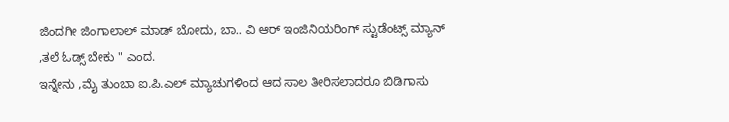ಜಿಂದಗೀ ಜಿಂಗಾಲಾಲ್ ಮಾಡ್ ಬೋದು, ಬಾ.. ವಿ ಆರ್ ಇಂಜಿನಿಯರಿಂಗ್ ಸ್ಟುಡೆಂಟ್ಸ್ ಮ್ಯಾನ್ ,ತಲೆ ಓಡ್ಸ್ ಬೇಕು " ಎಂದ.
ಇನ್ನೇನು ,ಮೈ ತುಂಬಾ ಐ.ಪಿ.ಎಲ್ ಮ್ಯಾಚುಗಳಿಂದ ಆದ ಸಾಲ ತೀರಿಸಲಾದರೂ ಬಿಡಿಗಾಸು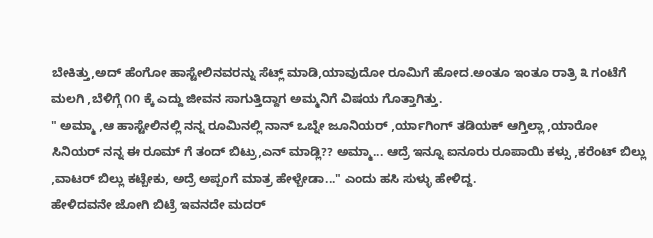ಬೇಕಿತ್ತು,ಅದ್ ಹೆಂಗೋ ಹಾಸ್ಟೇಲಿನವರನ್ನು ಸೆಟ್ಲ್ ಮಾಡಿ,ಯಾವುದೋ ರೂಮಿಗೆ ಹೋದ.ಅಂತೂ ಇಂತೂ ರಾತ್ರಿ ೩ ಗಂಟೆಗೆ ಮಲಗಿ ,ಬೆಳಿಗ್ಗೆ ೧೧ ಕ್ಕೆ ಎದ್ದು ಜೀವನ ಸಾಗುತ್ತಿದ್ದಾಗ ಅಮ್ಮನಿಗೆ ವಿಷಯ ಗೊತ್ತಾಗಿತ್ತು.
" ಅಮ್ಮಾ ,ಆ ಹಾಸ್ಟೇಲಿನಲ್ಲಿ ನನ್ನ ರೂಮಿನಲ್ಲಿ ನಾನ್ ಒಬ್ನೇ ಜೂನಿಯರ್ ,ರ್ಯಾಗಿಂಗ್ ತಡಿಯಕ್ ಆಗ್ತಿಲ್ಲಾ ,ಯಾರೋ ಸಿನಿಯರ್ ನನ್ನ ಈ ರೂಮ್ ಗೆ ತಂದ್ ಬಿಟ್ರು,ಎನ್ ಮಾಡ್ಲಿ?? ಅಮ್ಮಾ... ಆದ್ರೆ ಇನ್ನೂ ಐನೂರು ರೂಪಾಯಿ ಕಳ್ಸು ,ಕರೆಂಟ್ ಬಿಲ್ಲು ,ವಾಟರ್ ಬಿಲ್ಲು ಕಟ್ಬೇಕು, ಅದ್ರೆ ಅಪ್ಪಂಗೆ ಮಾತ್ರ ಹೇಳ್ಬೇಡಾ..." ಎಂದು ಹಸಿ ಸುಳ್ಳು ಹೇಳಿದ್ದ.
ಹೇಳಿದವನೇ ಜೋಗಿ ಬಿಟ್ರೆ ಇವನದೇ ಮದರ್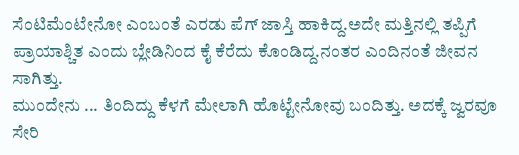ಸೆಂಟಿಮೆಂಟೇನೋ ಎಂಬಂತೆ ಎರಡು ಪೆಗ್ ಜಾಸ್ತಿ ಹಾಕಿದ್ದ.ಅದೇ ಮತ್ತಿನಲ್ಲಿ ತಪ್ಪಿಗೆ ಪ್ರಾಯಾಶ್ಚಿತ ಎಂದು ಬ್ಲೇಡಿನಿಂದ ಕೈ ಕೆರೆದು ಕೊಂಡಿದ್ದ.ನಂತರ ಎಂದಿನಂತೆ ಜೀವನ ಸಾಗಿತ್ತು.
ಮುಂದೇನು ... ತಿಂದಿದ್ದು ಕೆಳಗೆ ಮೇಲಾಗಿ ಹೊಟ್ಟೇನೋವು ಬಂದಿತ್ತು. ಅದಕ್ಕೆ ಜ್ವರವೂ ಸೇರಿ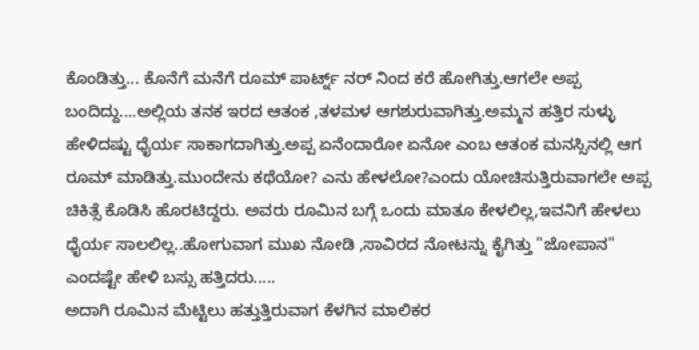ಕೊಂಡಿತ್ತು... ಕೊನೆಗೆ ಮನೆಗೆ ರೂಮ್ ಪಾರ್ಟ್ನ್ ನರ್ ನಿಂದ ಕರೆ ಹೋಗಿತ್ತು.ಆಗಲೇ ಅಪ್ಪ ಬಂದಿದ್ದು....ಅಲ್ಲಿಯ ತನಕ ಇರದ ಆತಂಕ ,ತಳಮಳ ಆಗಶುರುವಾಗಿತ್ತು.ಅಮ್ಮನ ಹತ್ತಿರ ಸುಳ್ಳು ಹೇಳಿದಷ್ಟು ಧೈರ್ಯ ಸಾಕಾಗದಾಗಿತ್ತು.ಅಪ್ಪ ಏನೆಂದಾರೋ ಏನೋ ಎಂಬ ಆತಂಕ ಮನಸ್ಸಿನಲ್ಲಿ ಆಗ ರೂಮ್ ಮಾಡಿತ್ತು.ಮುಂದೇನು ಕಥೆಯೋ? ಎನು ಹೇಳಲೋ?ಎಂದು ಯೋಚಿಸುತ್ತಿರುವಾಗಲೇ ಅಪ್ಪ ಚಿಕಿತ್ಸೆ ಕೊಡಿಸಿ ಹೊರಟಿದ್ದರು. ಅವರು ರೂಮಿನ ಬಗ್ಗೆ ಒಂದು ಮಾತೂ ಕೇಳಲಿಲ್ಲ,ಇವನಿಗೆ ಹೇಳಲು ಧೈರ್ಯ ಸಾಲಲಿಲ್ಲ..ಹೋಗುವಾಗ ಮುಖ ನೋಡಿ ,ಸಾವಿರದ ನೋಟನ್ನು ಕೈಗಿತ್ತು "ಜೋಪಾನ" ಎಂದಷ್ಟೇ ಹೇಳಿ ಬಸ್ಸು ಹತ್ತಿದರು.....
ಅದಾಗಿ ರೂಮಿನ ಮೆಟ್ಟಿಲು ಹತ್ತುತ್ತಿರುವಾಗ ಕೆಳಗಿನ ಮಾಲಿಕರ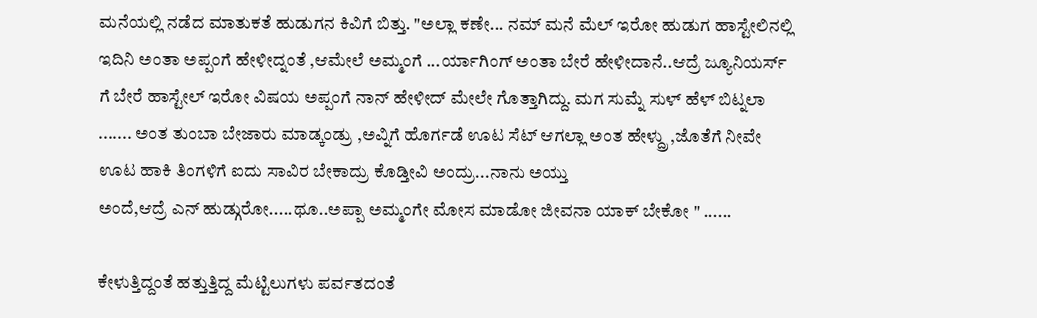ಮನೆಯಲ್ಲಿ ನಡೆದ ಮಾತುಕತೆ ಹುಡುಗನ ಕಿವಿಗೆ ಬಿತ್ತು. "ಅಲ್ಲಾ ಕಣೇ... ನಮ್ ಮನೆ ಮೆಲ್ ಇರೋ ಹುಡುಗ ಹಾಸ್ಟೇಲಿನಲ್ಲಿ ಇದಿನಿ ಅಂತಾ ಅಪ್ಪಂಗೆ ಹೇಳೀದ್ನಂತೆ ,ಆಮೇಲೆ ಅಮ್ಮಂಗೆ ...ರ್ಯಾಗಿಂಗ್ ಅಂತಾ ಬೇರೆ ಹೇಳೀದಾನೆ..ಆದ್ರೆ ಜ್ಯೂನಿಯರ್ಸ್ ಗೆ ಬೇರೆ ಹಾಸ್ಟೇಲ್ ಇರೋ ವಿಷಯ ಅಪ್ಪಂಗೆ ನಾನ್ ಹೇಳೀದ್ ಮೇಲೇ ಗೊತ್ತಾಗಿದ್ದು. ಮಗ ಸುಮ್ನೆ ಸುಳ್ ಹೆಳ್ ಬಿಟ್ನಲಾ ....... ಅಂತ ತುಂಬಾ ಬೇಜಾರು ಮಾಡ್ಕಂಡ್ರು ,ಅವ್ನಿಗೆ ಹೊರ್ಗಡೆ ಊಟ ಸೆಟ್ ಆಗಲ್ಲಾ ಅಂತ ಹೇಳ್ದ್ರು ,ಜೊತೆಗೆ ನೀವೇ ಊಟ ಹಾಕಿ ತಿಂಗಳಿಗೆ ಐದು ಸಾವಿರ ಬೇಕಾದ್ರು ಕೊಡ್ತೀವಿ ಅಂದ್ರು...ನಾನು ಅಯ್ತು
ಅಂದೆ,ಆದ್ರೆ ಎನ್ ಹುಡ್ಗುರೋ.....ಥೂ..ಅಪ್ಪಾ ಅಮ್ಮಂಗೇ ಮೋಸ ಮಾಡೋ ಜೀವನಾ ಯಾಕ್ ಬೇಕೋ " ......

ಕೇಳುತ್ತಿದ್ದಂತೆ ಹತ್ತುತ್ತಿದ್ದ ಮೆಟ್ಟಿಲುಗಳು ಪರ್ವತದಂತೆ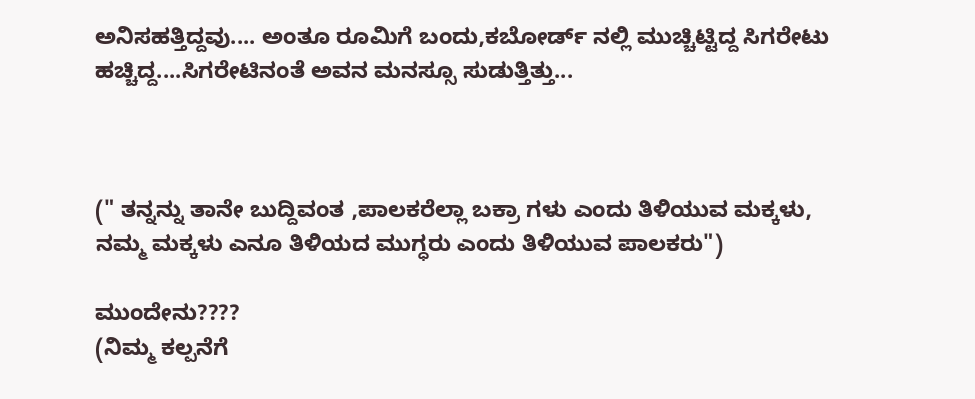ಅನಿಸಹತ್ತಿದ್ದವು.... ಅಂತೂ ರೂಮಿಗೆ ಬಂದು,ಕಬೋರ್ಡ್ ನಲ್ಲಿ ಮುಚ್ಚಿಟ್ಟಿದ್ದ ಸಿಗರೇಟು ಹಚ್ಚಿದ್ದ....ಸಿಗರೇಟಿನಂತೆ ಅವನ ಮನಸ್ಸೂ ಸುಡುತ್ತಿತ್ತು...



(" ತನ್ನನ್ನು ತಾನೇ ಬುದ್ದಿವಂತ ,ಪಾಲಕರೆಲ್ಲಾ ಬಕ್ರಾ ಗಳು ಎಂದು ತಿಳಿಯುವ ಮಕ್ಕಳು, ನಮ್ಮ ಮಕ್ಕಳು ಎನೂ ತಿಳಿಯದ ಮುಗ್ಧರು ಎಂದು ತಿಳಿಯುವ ಪಾಲಕರು")

ಮುಂದೇನು????
(ನಿಮ್ಮ ಕಲ್ಪನೆಗೆ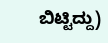ಬಿಟ್ಟಿದ್ದು)